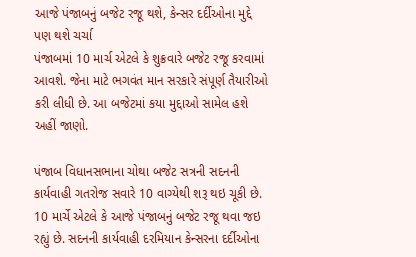આજે પંજાબનું બજેટ રજૂ થશે, કેન્સર દર્દીઓના મુદ્દે પણ થશે ચર્ચા
પંજાબમાં 10 માર્ચ એટલે કે શુક્રવારે બજેટ રજૂ કરવામાં આવશે. જેના માટે ભગવંત માન સરકારે સંપૂર્ણ તૈયારીઓ કરી લીધી છે. આ બજેટમાં કયા મુદ્દાઓ સામેલ હશે અહીં જાણો.

પંજાબ વિધાનસભાના ચોથા બજેટ સત્રની સદનની કાર્યવાહી ગતરોજ સવારે 10 વાગ્યેથી શરૂ થઇ ચૂકી છે. 10 માર્ચે એટલે કે આજે પંજાબનું બજેટ રજૂ થવા જઇ રહ્યું છે. સદનની કાર્યવાહી દરમિયાન કેન્સરના દર્દીઓના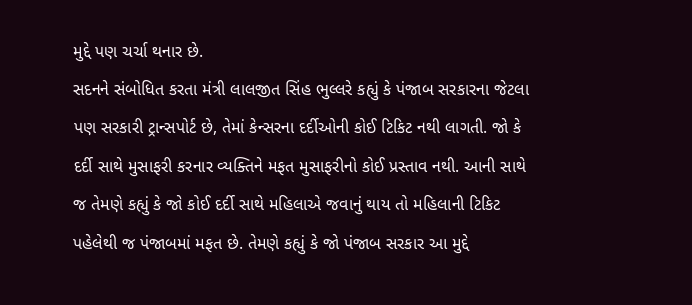મુદ્દે પણ ચર્ચા થનાર છે.
સદનને સંબોધિત કરતા મંત્રી લાલજીત સિંહ ભુલ્લરે કહ્યું કે પંજાબ સરકારના જેટલા પણ સરકારી ટ્રાન્સપોર્ટ છે, તેમાં કેન્સરના દર્દીઓની કોઈ ટિકિટ નથી લાગતી. જો કે દર્દી સાથે મુસાફરી કરનાર વ્યક્તિને મફત મુસાફરીનો કોઈ પ્રસ્તાવ નથી. આની સાથે જ તેમણે કહ્યું કે જો કોઈ દર્દી સાથે મહિલાએ જવાનું થાય તો મહિલાની ટિકિટ પહેલેથી જ પંજાબમાં મફત છે. તેમણે કહ્યું કે જો પંજાબ સરકાર આ મુદ્દે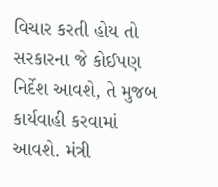વિચાર કરતી હોય તો સરકારના જે કોઈપણ નિર્દેશ આવશે, તે મુજબ કાર્યવાહી કરવામાં આવશે. મંત્રી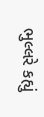ભુલ્લરે કહ્યું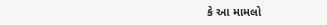કે આ મામલો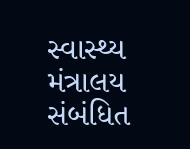સ્વાસ્થ્ય મંત્રાલય સંબંધિત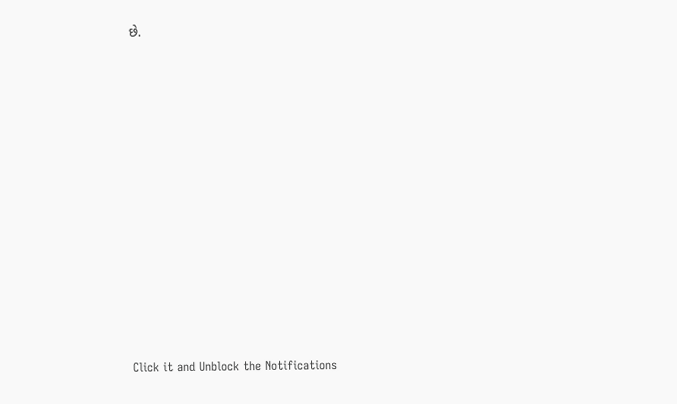છે.












Click it and Unblock the Notifications